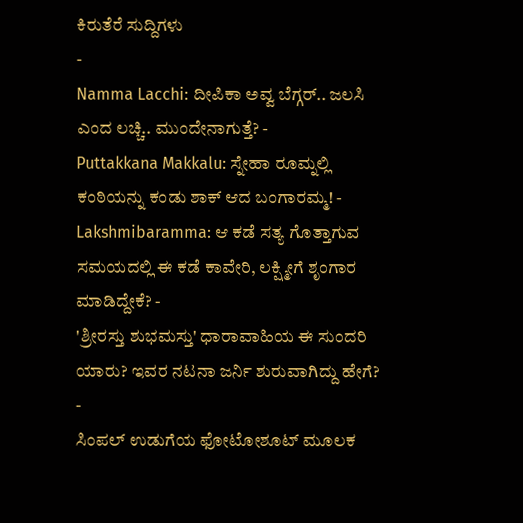ಕಿರುತೆರೆ ಸುದ್ದಿಗಳು
-
Namma Lacchi: ದೀಪಿಕಾ ಅವ್ವ ಬೆಗ್ಗರ್.. ಜಲಸಿ ಎಂದ ಲಚ್ಚಿ.. ಮುಂದೇನಾಗುತ್ತೆ? -
Puttakkana Makkalu: ಸ್ನೇಹಾ ರೂಮ್ನಲ್ಲಿ ಕಂಠಿಯನ್ನು ಕಂಡು ಶಾಕ್ ಆದ ಬಂಗಾರಮ್ಮ! -
Lakshmibaramma: ಆ ಕಡೆ ಸತ್ಯ ಗೊತ್ತಾಗುವ ಸಮಯದಲ್ಲಿ ಈ ಕಡೆ ಕಾವೇರಿ, ಲಕ್ಷ್ಮೀಗೆ ಶೃಂಗಾರ ಮಾಡಿದ್ದೇಕೆ? -
'ಶ್ರೀರಸ್ತು ಶುಭಮಸ್ತು' ಧಾರಾವಾಹಿಯ ಈ ಸುಂದರಿ ಯಾರು? ಇವರ ನಟನಾ ಜರ್ನಿ ಶುರುವಾಗಿದ್ದು ಹೇಗೆ? -
ಸಿಂಪಲ್ ಉಡುಗೆಯ ಫೋಟೋಶೂಟ್ ಮೂಲಕ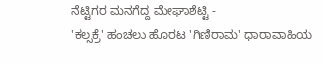ನೆಟ್ಟಿಗರ ಮನಗೆದ್ದ ಮೇಘಾಶೆಟ್ಟಿ -
'ಕಲ್ಸಕ್ರೆ' ಹಂಚಲು ಹೊರಟ 'ಗಿಣಿರಾಮ' ಧಾರಾವಾಹಿಯ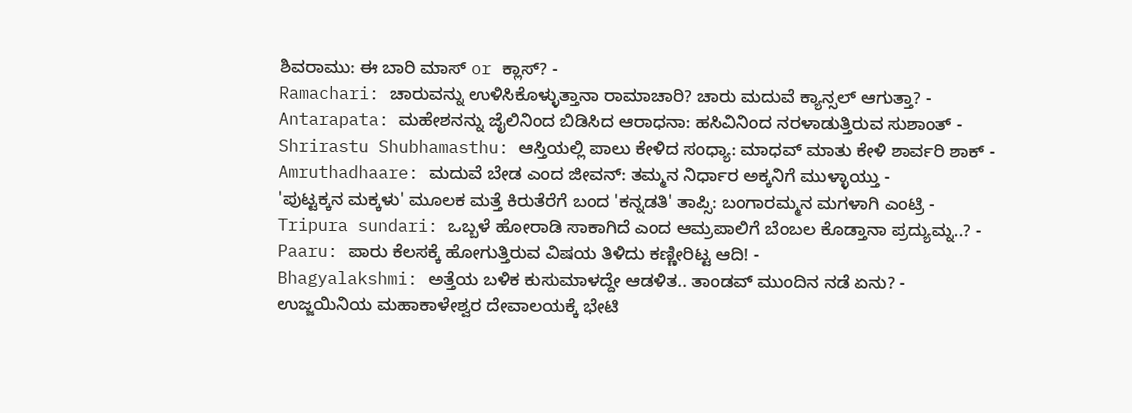ಶಿವರಾಮು: ಈ ಬಾರಿ ಮಾಸ್ or ಕ್ಲಾಸ್? -
Ramachari: ಚಾರುವನ್ನು ಉಳಿಸಿಕೊಳ್ಳುತ್ತಾನಾ ರಾಮಾಚಾರಿ? ಚಾರು ಮದುವೆ ಕ್ಯಾನ್ಸಲ್ ಆಗುತ್ತಾ? -
Antarapata: ಮಹೇಶನನ್ನು ಜೈಲಿನಿಂದ ಬಿಡಿಸಿದ ಆರಾಧನಾ: ಹಸಿವಿನಿಂದ ನರಳಾಡುತ್ತಿರುವ ಸುಶಾಂತ್ -
Shrirastu Shubhamasthu: ಆಸ್ತಿಯಲ್ಲಿ ಪಾಲು ಕೇಳಿದ ಸಂಧ್ಯಾ: ಮಾಧವ್ ಮಾತು ಕೇಳಿ ಶಾರ್ವರಿ ಶಾಕ್ -
Amruthadhaare: ಮದುವೆ ಬೇಡ ಎಂದ ಜೀವನ್: ತಮ್ಮನ ನಿರ್ಧಾರ ಅಕ್ಕನಿಗೆ ಮುಳ್ಳಾಯ್ತು -
'ಪುಟ್ಟಕ್ಕನ ಮಕ್ಕಳು' ಮೂಲಕ ಮತ್ತೆ ಕಿರುತೆರೆಗೆ ಬಂದ 'ಕನ್ನಡತಿ' ತಾಪ್ಸಿ: ಬಂಗಾರಮ್ಮನ ಮಗಳಾಗಿ ಎಂಟ್ರಿ -
Tripura sundari: ಒಬ್ಬಳೆ ಹೋರಾಡಿ ಸಾಕಾಗಿದೆ ಎಂದ ಆಮ್ರಪಾಲಿಗೆ ಬೆಂಬಲ ಕೊಡ್ತಾನಾ ಪ್ರದ್ಯುಮ್ನ..? -
Paaru: ಪಾರು ಕೆಲಸಕ್ಕೆ ಹೋಗುತ್ತಿರುವ ವಿಷಯ ತಿಳಿದು ಕಣ್ಣೀರಿಟ್ಟ ಆದಿ! -
Bhagyalakshmi: ಅತ್ತೆಯ ಬಳಿಕ ಕುಸುಮಾಳದ್ದೇ ಆಡಳಿತ.. ತಾಂಡವ್ ಮುಂದಿನ ನಡೆ ಏನು? -
ಉಜ್ಜಯಿನಿಯ ಮಹಾಕಾಳೇಶ್ವರ ದೇವಾಲಯಕ್ಕೆ ಭೇಟಿ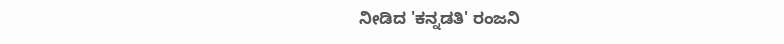ನೀಡಿದ 'ಕನ್ನಡತಿ' ರಂಜನಿ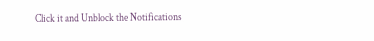Click it and Unblock the Notifications